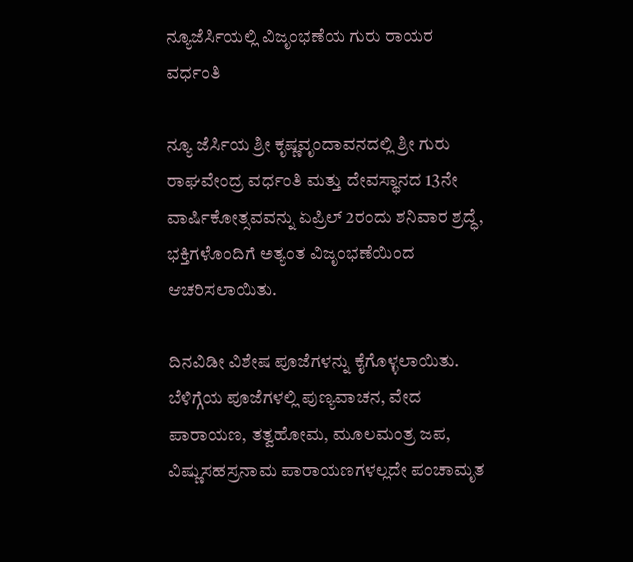ನ್ಯೂಜೆರ್ಸಿಯಲ್ಲಿ ವಿಜೃಂಭಣೆಯ ಗುರು ರಾಯರ ವರ್ಧಂತಿ

ನ್ಯೂ ಜೆರ್ಸಿಯ ಶ್ರೀ ಕೃಷ್ಣವೃಂದಾವನದಲ್ಲಿ ಶ್ರೀ ಗುರು ರಾಘವೇಂದ್ರ ವರ್ಧಂತಿ ಮತ್ತು ದೇವಸ್ಥಾನದ 13ನೇ ವಾರ್ಷಿಕೋತ್ಸವವನ್ನು ಏಪ್ರಿಲ್ 2ರಂದು ಶನಿವಾರ ಶ್ರದ್ಧೆ, ಭಕ್ತಿಗಳೊಂದಿಗೆ ಅತ್ಯಂತ ವಿಜೃಂಭಣೆಯಿಂದ ಆಚರಿಸಲಾಯಿತು.

ದಿನವಿಡೀ ವಿಶೇಷ ಪೂಜೆಗಳನ್ನು ಕೈಗೊಳ್ಳಲಾಯಿತು. ಬೆಳಿಗ್ಗೆಯ ಪೂಜೆಗಳಲ್ಲಿ ಪುಣ್ಯವಾಚನ, ವೇದ ಪಾರಾಯಣ, ತತ್ವಹೋಮ, ಮೂಲಮಂತ್ರ ಜಪ, ವಿಷ್ಣುಸಹಸ್ರನಾಮ ಪಾರಾಯಣಗಳಲ್ಲದೇ ಪಂಚಾಮೃತ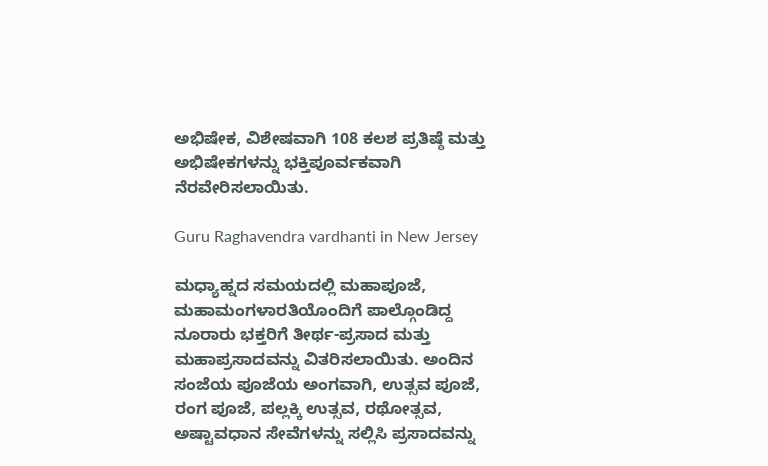ಅಭಿಷೇಕ, ವಿಶೇಷವಾಗಿ 108 ಕಲಶ ಪ್ರತಿಷ್ಠೆ ಮತ್ತು ಅಭಿಷೇಕಗಳನ್ನು ಭಕ್ತಿಪೂರ್ವಕವಾಗಿ ನೆರವೇರಿಸಲಾಯಿತು.

Guru Raghavendra vardhanti in New Jersey

ಮಧ್ಯಾಹ್ನದ ಸಮಯದಲ್ಲಿ ಮಹಾಪೂಜೆ, ಮಹಾಮಂಗಳಾರತಿಯೊಂದಿಗೆ ಪಾಲ್ಗೊಂಡಿದ್ದ ನೂರಾರು ಭಕ್ತರಿಗೆ ತೀರ್ಥ-ಪ್ರಸಾದ ಮತ್ತು ಮಹಾಪ್ರಸಾದವನ್ನು ವಿತರಿಸಲಾಯಿತು. ಅಂದಿನ ಸಂಜೆಯ ಪೂಜೆಯ ಅಂಗವಾಗಿ, ಉತ್ಸವ ಪೂಜೆ, ರಂಗ ಪೂಜೆ, ಪಲ್ಲಕ್ಕಿ ಉತ್ಸವ, ರಥೋತ್ಸವ, ಅಷ್ಟಾವಧಾನ ಸೇವೆಗಳನ್ನು ಸಲ್ಲಿಸಿ ಪ್ರಸಾದವನ್ನು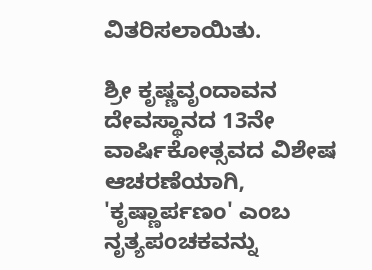ವಿತರಿಸಲಾಯಿತು.

ಶ್ರೀ ಕೃಷ್ಣವೃಂದಾವನ ದೇವಸ್ಥಾನದ 13ನೇ ವಾರ್ಷಿಕೋತ್ಸವದ ವಿಶೇಷ ಆಚರಣೆಯಾಗಿ, 'ಕೃಷ್ಣಾರ್ಪಣಂ' ಎಂಬ ನೃತ್ಯಪಂಚಕವನ್ನು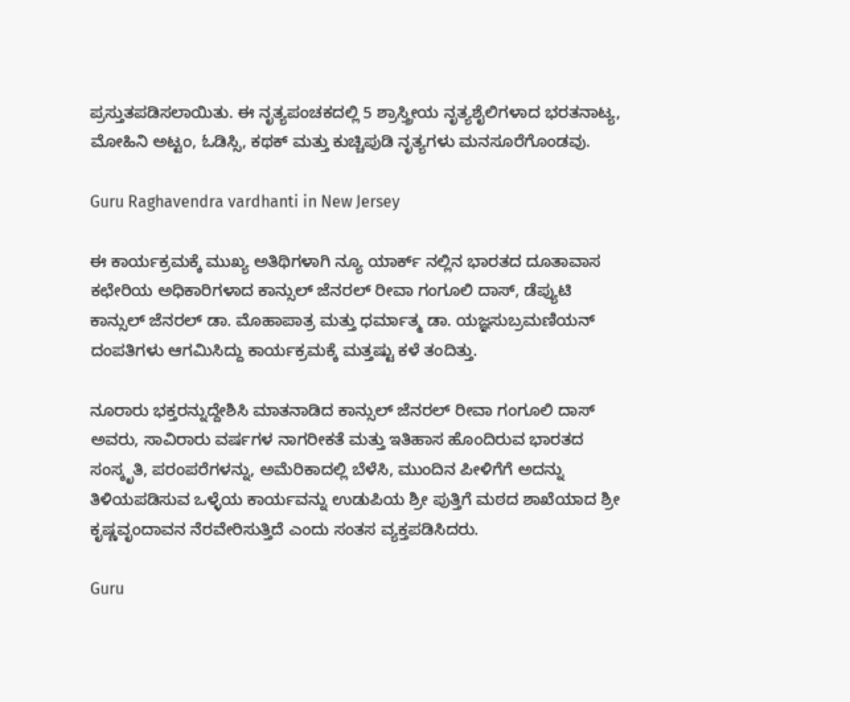ಪ್ರಸ್ತುತಪಡಿಸಲಾಯಿತು. ಈ ನೃತ್ಯಪಂಚಕದಲ್ಲಿ 5 ಶ್ರಾಸ್ತ್ರೀಯ ನೃತ್ಯಶೈಲಿಗಳಾದ ಭರತನಾಟ್ಯ, ಮೋಹಿನಿ ಅಟ್ಟಂ, ಓಡಿಸ್ಸಿ, ಕಥಕ್ ಮತ್ತು ಕುಚ್ಚಿಪುಡಿ ನೃತ್ಯಗಳು ಮನಸೂರೆಗೊಂಡವು.

Guru Raghavendra vardhanti in New Jersey

ಈ ಕಾರ್ಯಕ್ರಮಕ್ಕೆ ಮುಖ್ಯ ಅತಿಥಿಗಳಾಗಿ ನ್ಯೂ ಯಾರ್ಕ್ ನಲ್ಲಿನ ಭಾರತದ ದೂತಾವಾಸ ಕಛೇರಿಯ ಅಧಿಕಾರಿಗಳಾದ ಕಾನ್ಸುಲ್ ಜೆನರಲ್ ರೀವಾ ಗಂಗೂಲಿ ದಾಸ್, ಡೆಪ್ಯುಟಿ ಕಾನ್ಸುಲ್ ಜೆನರಲ್ ಡಾ. ಮೊಹಾಪಾತ್ರ ಮತ್ತು ಧರ್ಮಾತ್ಮ ಡಾ. ಯಜ್ಞಸುಬ್ರಮಣಿಯನ್ ದಂಪತಿಗಳು ಆಗಮಿಸಿದ್ದು ಕಾರ್ಯಕ್ರಮಕ್ಕೆ ಮತ್ತಷ್ಟು ಕಳೆ ತಂದಿತ್ತು.

ನೂರಾರು ಭಕ್ತರನ್ನುದ್ದೇಶಿಸಿ ಮಾತನಾಡಿದ ಕಾನ್ಸುಲ್ ಜೆನರಲ್ ರೀವಾ ಗಂಗೂಲಿ ದಾಸ್ ಅವರು, ಸಾವಿರಾರು ವರ್ಷಗಳ ನಾಗರೀಕತೆ ಮತ್ತು ಇತಿಹಾಸ ಹೊಂದಿರುವ ಭಾರತದ ಸಂಸ್ಕೃತಿ, ಪರಂಪರೆಗಳನ್ನು, ಅಮೆರಿಕಾದಲ್ಲಿ ಬೆಳೆಸಿ, ಮುಂದಿನ ಪೀಳಿಗೆಗೆ ಅದನ್ನು ತಿಳಿಯಪಡಿಸುವ ಒಳ್ಳೆಯ ಕಾರ್ಯವನ್ನು ಉಡುಪಿಯ ಶ್ರೀ ಪುತ್ತಿಗೆ ಮಠದ ಶಾಖೆಯಾದ ಶ್ರೀ ಕೃಷ್ಣವೃಂದಾವನ ನೆರವೇರಿಸುತ್ತಿದೆ ಎಂದು ಸಂತಸ ವ್ಯಕ್ತಪಡಿಸಿದರು.

Guru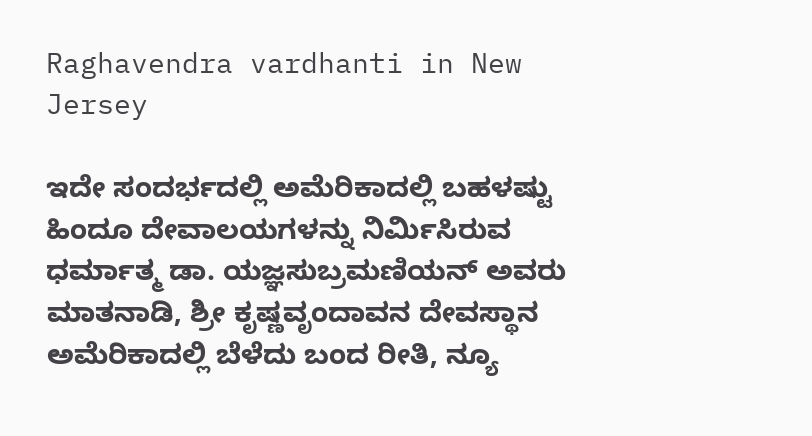Raghavendra vardhanti in New Jersey

ಇದೇ ಸಂದರ್ಭದಲ್ಲಿ ಅಮೆರಿಕಾದಲ್ಲಿ ಬಹಳಷ್ಟು ಹಿಂದೂ ದೇವಾಲಯಗಳನ್ನು ನಿರ್ಮಿಸಿರುವ ಧರ್ಮಾತ್ಮ ಡಾ. ಯಜ್ಞಸುಬ್ರಮಣಿಯನ್ ಅವರು ಮಾತನಾಡಿ, ಶ್ರೀ ಕೃಷ್ಣವೃಂದಾವನ ದೇವಸ್ಥಾನ ಅಮೆರಿಕಾದಲ್ಲಿ ಬೆಳೆದು ಬಂದ ರೀತಿ, ನ್ಯೂ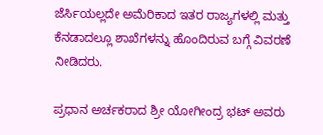ಜೆರ್ಸಿಯಲ್ಲದೇ ಅಮೆರಿಕಾದ ಇತರ ರಾಜ್ಯಗಳಲ್ಲಿ ಮತ್ತು ಕೆನಡಾದಲ್ಲೂ ಶಾಖೆಗಳನ್ನು ಹೊಂದಿರುವ ಬಗ್ಗೆ ವಿವರಣೆ ನೀಡಿದರು.

ಪ್ರಧಾನ ಅರ್ಚಕರಾದ ಶ್ರೀ ಯೋಗೀಂದ್ರ ಭಟ್ ಅವರು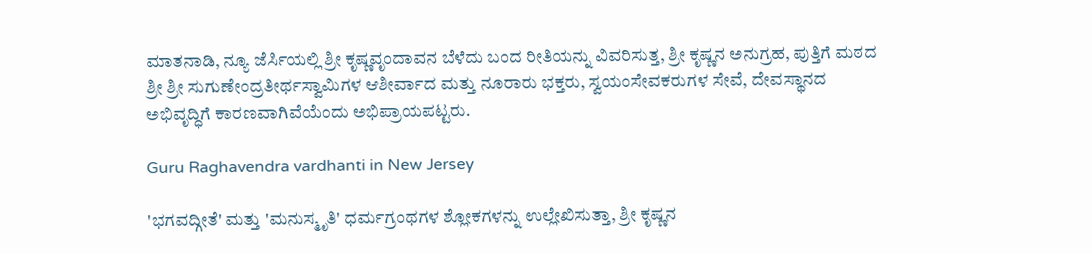ಮಾತನಾಡಿ, ನ್ಯೂ ಜೆರ್ಸಿಯಲ್ಲಿ ಶ್ರೀ ಕೃಷ್ಣವೃಂದಾವನ ಬೆಳೆದು ಬಂದ ರೀತಿಯನ್ನು ವಿವರಿಸುತ್ತ, ಶ್ರೀ ಕೃಷ್ಣನ ಅನುಗ್ರಹ, ಪುತ್ತಿಗೆ ಮಠದ ಶ್ರೀ ಶ್ರೀ ಸುಗುಣೇಂದ್ರತೀರ್ಥಸ್ವಾಮಿಗಳ ಆಶೀರ್ವಾದ ಮತ್ತು ನೂರಾರು ಭಕ್ತರು, ಸ್ವಯಂಸೇವಕರುಗಳ ಸೇವೆ, ದೇವಸ್ಥಾನದ ಅಭಿವೃದ್ಧಿಗೆ ಕಾರಣವಾಗಿವೆಯೆಂದು ಅಭಿಪ್ರಾಯಪಟ್ಟರು.

Guru Raghavendra vardhanti in New Jersey

'ಭಗವದ್ಗೀತೆ' ಮತ್ತು 'ಮನುಸ್ಮೃತಿ' ಧರ್ಮಗ್ರಂಥಗಳ ಶ್ಲೋಕಗಳನ್ನು ಉಲ್ಲೇಖಿಸುತ್ತಾ, ಶ್ರೀ ಕೃಷ್ಣನ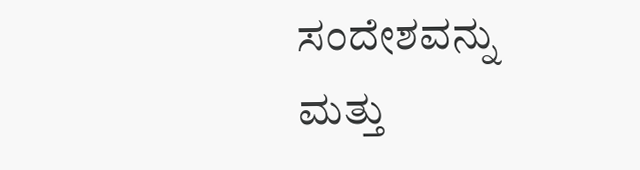ಸಂದೇಶವನ್ನು ಮತ್ತು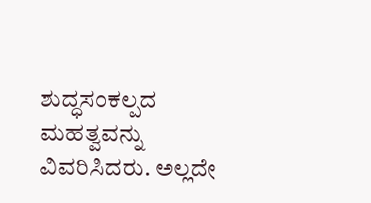ಶುದ್ಧಸಂಕಲ್ಪದ ಮಹತ್ವವನ್ನು ವಿವರಿಸಿದರು. ಅಲ್ಲದೇ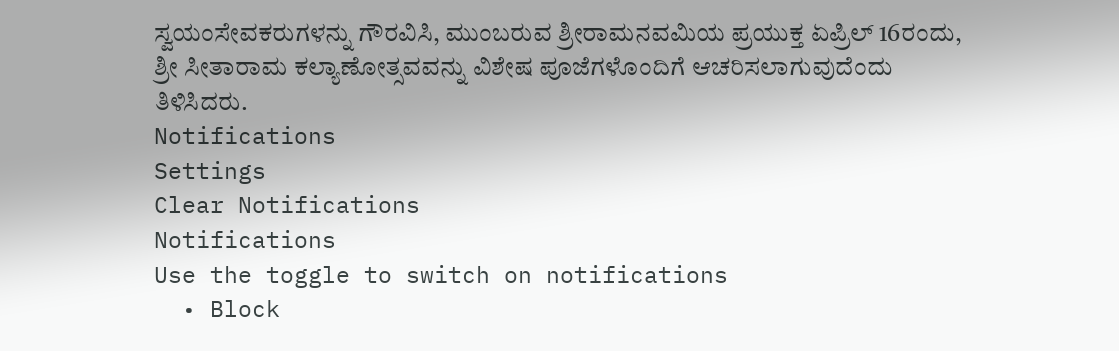ಸ್ವಯಂಸೇವಕರುಗಳನ್ನು ಗೌರವಿಸಿ, ಮುಂಬರುವ ಶ್ರೀರಾಮನವಮಿಯ ಪ್ರಯುಕ್ತ ಏಪ್ರಿಲ್ 16ರಂದು, ಶ್ರೀ ಸೀತಾರಾಮ ಕಲ್ಯಾಣೋತ್ಸವವನ್ನು ವಿಶೇಷ ಪೂಜೆಗಳೊಂದಿಗೆ ಆಚರಿಸಲಾಗುವುದೆಂದು ತಿಳಿಸಿದರು.
Notifications
Settings
Clear Notifications
Notifications
Use the toggle to switch on notifications
  • Block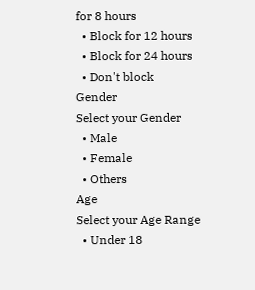for 8 hours
  • Block for 12 hours
  • Block for 24 hours
  • Don't block
Gender
Select your Gender
  • Male
  • Female
  • Others
Age
Select your Age Range
  • Under 18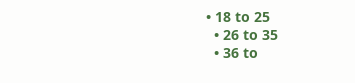• 18 to 25
  • 26 to 35
  • 36 to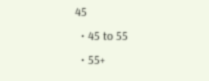45
  • 45 to 55
  • 55+